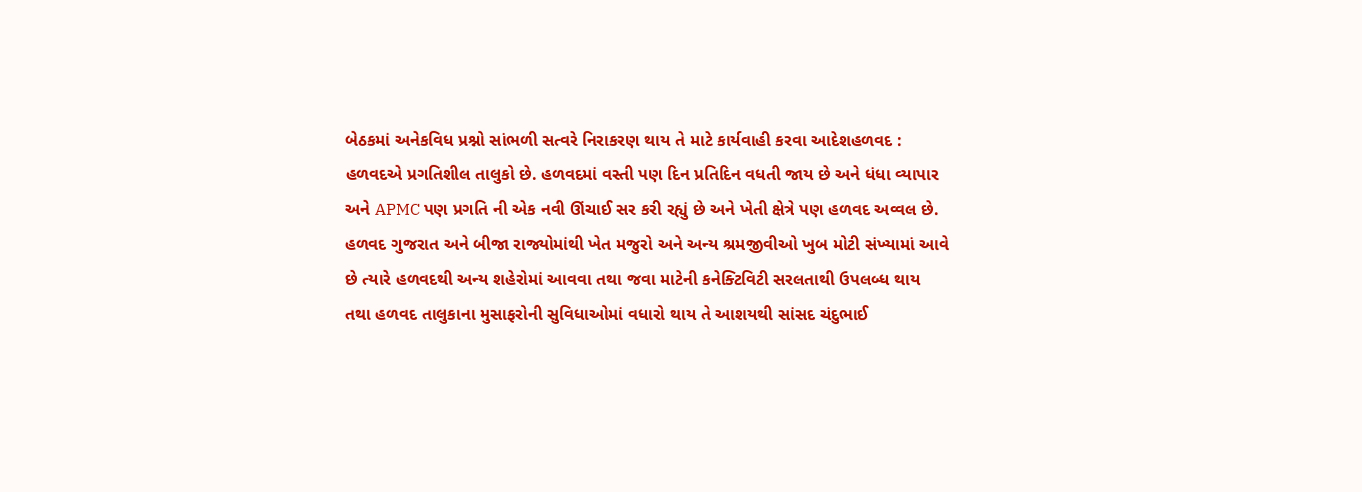બેઠકમાં અનેકવિધ પ્રશ્નો સાંભળી સત્વરે નિરાકરણ થાય તે માટે કાર્યવાહી કરવા આદેશહળવદ : હળવદએ પ્રગતિશીલ તાલુકો છે. હળવદમાં વસ્તી પણ દિન પ્રતિદિન વધતી જાય છે અને ધંધા વ્યાપાર અને APMC પણ પ્રગતિ ની એક નવી ઊંચાઈ સર કરી રહ્યું છે અને ખેતી ક્ષેત્રે પણ હળવદ અવ્વલ છે. હળવદ ગુજરાત અને બીજા રાજ્યોમાંથી ખેત મજુરો અને અન્ય શ્રમજીવીઓ ખુબ મોટી સંખ્યામાં આવે છે ત્યારે હળવદથી અન્ય શહેરોમાં આવવા તથા જવા માટેની કનેક્ટિવિટી સરલતાથી ઉપલબ્ધ થાય તથા હળવદ તાલુકાના મુસાફરોની સુવિધાઓમાં વધારો થાય તે આશયથી સાંસદ ચંદુભાઈ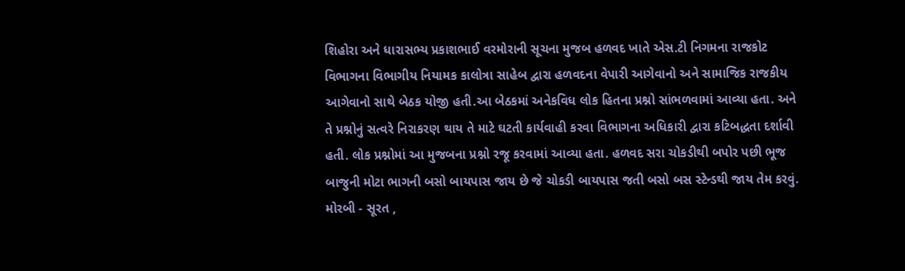શિહોરા અને ધારાસભ્ય પ્રકાશભાઈ વરમોરાની સૂચના મુજબ હળવદ ખાતે એસ.ટી નિગમના રાજકોટ વિભાગના વિભાગીય નિયામક કાલોત્રા સાહેબ દ્વારા હળવદના વેપારી આગેવાનો અને સામાજિક રાજકીય આગેવાનો સાથે બેઠક યોજી હતી.આ બેઠકમાં અનેકવિધ લોક હિતના પ્રશ્નો સાંભળવામાં આવ્યા હતા. અને તે પ્રશ્નોનું સત્વરે નિરાકરણ થાય તે માટે ઘટતી કાર્યવાહી કરવા વિભાગના અધિકારી દ્વારા કટિબદ્ધતા દર્શાવી હતી. લોક પ્રશ્નોમાં આ મુજબના પ્રશ્નો રજૂ કરવામાં આવ્યા હતા. હળવદ સરા ચોકડીથી બપોર પછી ભૂજ બાજુની મોટા ભાગની બસો બાયપાસ જાય છે જે ચોકડી બાયપાસ જતી બસો બસ સ્ટેન્ડથી જાય તેમ કરવું. મોરબી - સૂરત ,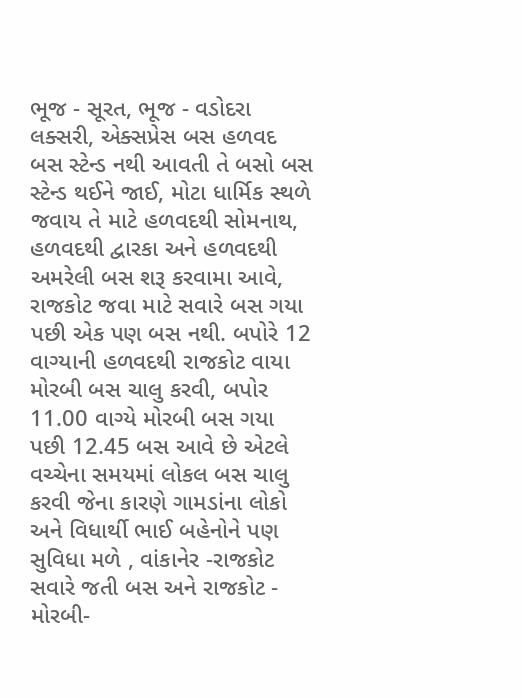ભૂજ - સૂરત, ભૂજ - વડોદરા લક્સરી, એક્સપ્રેસ બસ હળવદ બસ સ્ટેન્ડ નથી આવતી તે બસો બસ સ્ટેન્ડ થઈને જાઈ, મોટા ધાર્મિક સ્થળે જવાય તે માટે હળવદથી સોમનાથ, હળવદથી દ્વારકા અને હળવદથી અમરેલી બસ શરૂ કરવામા આવે, રાજકોટ જવા માટે સવારે બસ ગયા પછી એક પણ બસ નથી. બપોરે 12 વાગ્યાની હળવદથી રાજકોટ વાયા મોરબી બસ ચાલુ કરવી, બપોર 11.00 વાગ્યે મોરબી બસ ગયા પછી 12.45 બસ આવે છે એટલે વચ્ચેના સમયમાં લોકલ બસ ચાલુ કરવી જેના કારણે ગામડાંના લોકો અને વિધાર્થી ભાઈ બહેનોને પણ સુવિધા મળે , વાંકાનેર -રાજકોટ સવારે જતી બસ અને રાજકોટ - મોરબી-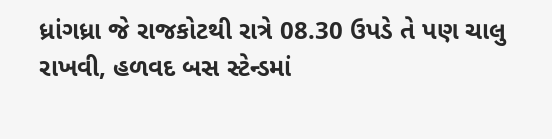ધ્રાંગધ્રા જે રાજકોટથી રાત્રે 08.30 ઉપડે તે પણ ચાલુ રાખવી, હળવદ બસ સ્ટેન્ડમાં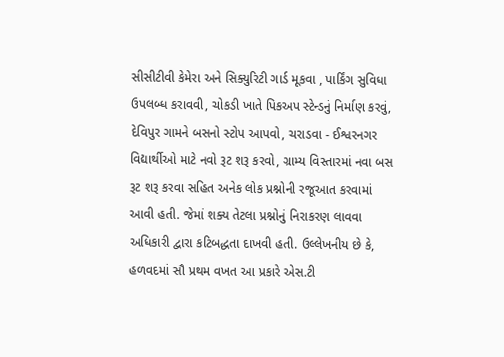સીસીટીવી કેમેરા અને સિક્યુરિટી ગાર્ડ મૂકવા , પાર્કિંગ સુવિધા ઉપલબ્ધ કરાવવી, ચોકડી ખાતે પિકઅપ સ્ટેન્ડનું નિર્માણ કરવું, દેવિપુર ગામને બસનો સ્ટોપ આપવો, ચરાડવા - ઈશ્વરનગર વિદ્યાર્થીઓ માટે નવો રૂટ શરૂ કરવો, ગ્રામ્ય વિસ્તારમાં નવા બસ રૂટ શરૂ કરવા સહિત અનેક લોક પ્રશ્નોની રજૂઆત કરવામાં આવી હતી. જેમાં શક્ય તેટલા પ્રશ્નોનું નિરાકરણ લાવવા અધિકારી દ્વારા કટિબદ્ધતા દાખવી હતી. ઉલ્લેખનીય છે કે, હળવદમાં સૌ પ્રથમ વખત આ પ્રકારે એસ.ટી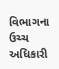વિભાગના ઉચ્ચ અધિકારી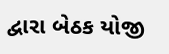દ્વારા બેઠક યોજી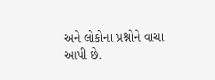અને લોકોના પ્રશ્નોને વાચા આપી છે.